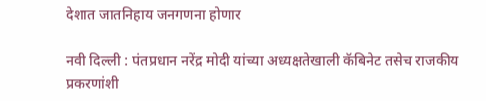देशात जातनिहाय जनगणना होणार

नवी दिल्ली : पंतप्रधान नरेंद्र मोदी यांच्या अध्यक्षतेखाली कॅबिनेट तसेच राजकीय प्रकरणांशी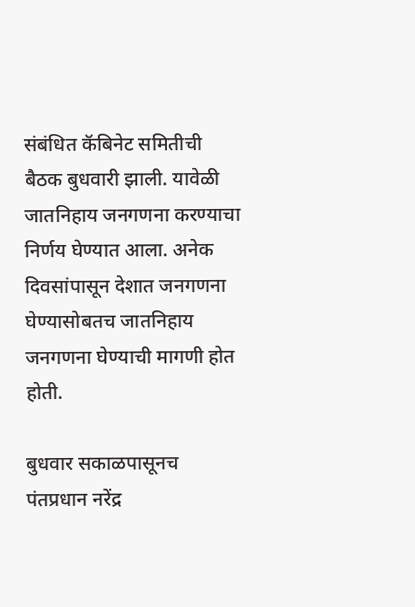संबंधित कॅबिनेट समितीची बैठक बुधवारी झाली. यावेळी जातनिहाय जनगणना करण्याचा निर्णय घेण्यात आला. अनेक दिवसांपासून देशात जनगणना घेण्यासोबतच जातनिहाय जनगणना घेण्याची मागणी होत होती.

बुधवार सकाळपासूनच पंतप्रधान नरेंद्र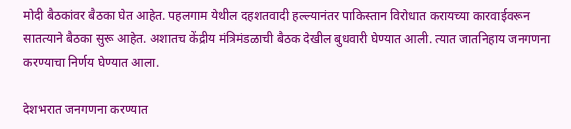मोदी बैठकांवर बैठका घेत आहेत. पहलगाम येथील दहशतवादी हल्ल्यानंतर पाकिस्तान विरोधात करायच्या कारवाईवरून सातत्याने बैठका सुरू आहेत. अशातच केंद्रीय मंत्रिमंडळाची बैठक देखील बुधवारी घेण्यात आली. त्यात जातनिहाय जनगणना करण्याचा निर्णय घेण्यात आला.

देशभरात जनगणना करण्यात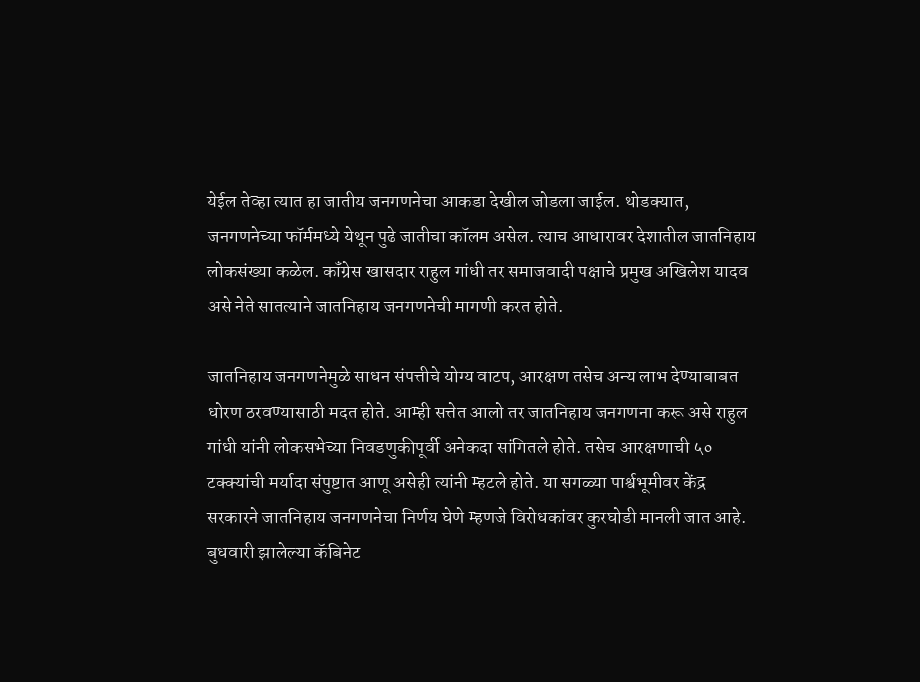येईल तेव्हा त्यात हा जातीय जनगणनेचा आकडा देखील जोडला जाईल. थोडक्यात, जनगणनेच्या फॉर्ममध्ये येथून पुढे जातीचा कॉलम असेल. त्याच आधारावर देशातील जातनिहाय लोकसंख्या कळेल. कॉंग्रेस खासदार राहुल गांधी तर समाजवादी पक्षाचे प्रमुख अखिलेश यादव असे नेते सातत्याने जातनिहाय जनगणनेची मागणी करत होते.

जातनिहाय जनगणनेमुळे साधन संपत्तीचे योग्य वाटप, आरक्षण तसेच अन्य लाभ देण्याबाबत धोरण ठरवण्यासाठी मदत होते. आम्ही सत्तेत आलो तर जातनिहाय जनगणना करू असे राहुल गांधी यांनी लोकसभेच्या निवडणुकीपूर्वी अनेकदा सांगितले होते. तसेच आरक्षणाची ५० टक्क्यांची मर्यादा संपुष्टात आणू असेही त्यांनी म्हटले होते. या सगळ्या पार्श्वभूमीवर केंद्र सरकारने जातनिहाय जनगणनेचा निर्णय घेणे म्हणजे विरोधकांवर कुरघोडी मानली जात आहे.
बुधवारी झालेल्या कॅबिनेट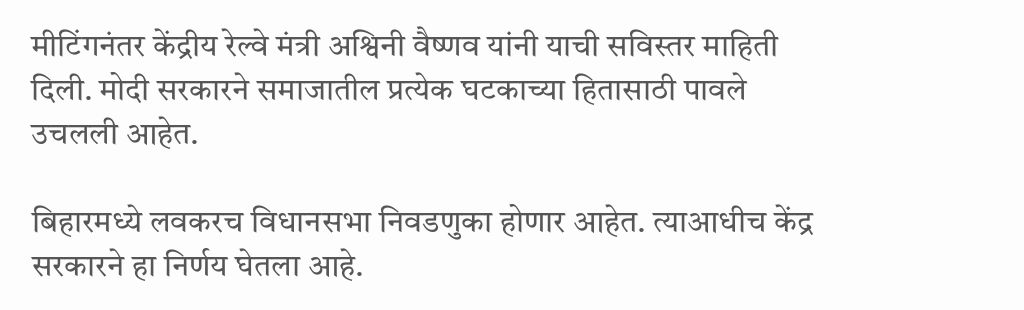मीटिंगनंतर केंद्रीय रेल्वे मंत्री अश्विनी वैष्णव यांनी याची सविस्तर माहिती दिली. मोदी सरकारने समाजातील प्रत्येक घटकाच्या हितासाठी पावले उचलली आहेत.

बिहारमध्ये लवकरच विधानसभा निवडणुका होणार आहेत. त्याआधीच केंद्र सरकारने हा निर्णय घेतला आहे.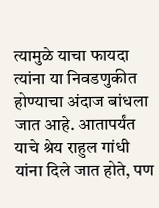त्यामुळे याचा फायदा त्यांना या निवडणुकीत होण्याचा अंदाज बांधला जात आहे. आतापर्यंत याचे श्रेय राहुल गांधी यांना दिले जात होते, पण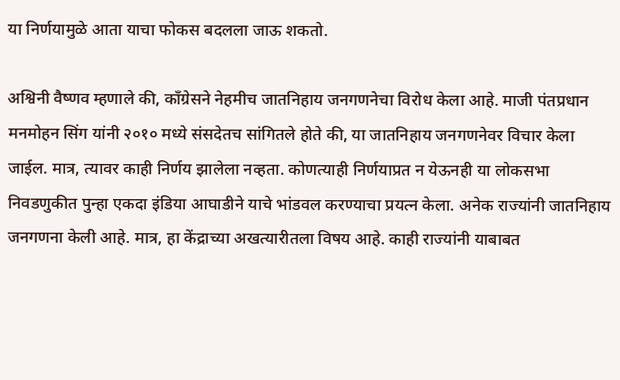या निर्णयामुळे आता याचा फोकस बदलला जाऊ शकतो.

अश्विनी वैष्णव म्हणाले की, कॉंग्रेसने नेहमीच जातनिहाय जनगणनेचा विरोध केला आहे. माजी पंतप्रधान मनमोहन सिंग यांनी २०१० मध्ये संसदेतच सांगितले होते की, या जातनिहाय जनगणनेवर विचार केला जाईल. मात्र, त्यावर काही निर्णय झालेला नव्हता. कोणत्याही निर्णयाप्रत न येऊनही या लोकसभा निवडणुकीत पुन्हा एकदा इंडिया आघाडीने याचे भांडवल करण्याचा प्रयत्न केला. अनेक राज्यांनी जातनिहाय जनगणना केली आहे. मात्र, हा केंद्राच्या अखत्यारीतला विषय आहे. काही राज्यांनी याबाबत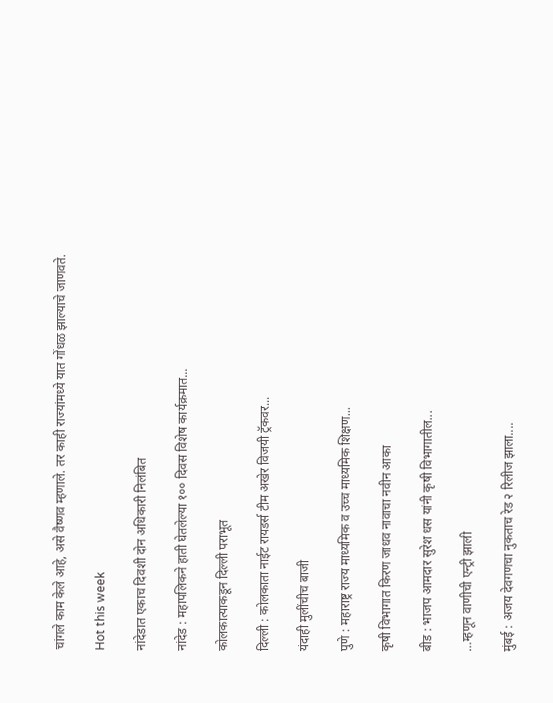चांगले काम केले आहे, असे वैष्णव म्हणाले. तर काही राज्यांमध्ये यात गोंधळ झाल्याचे जाणवते.

Hot this week

नांदेडात एकाच दिवशी दोन अधिकारी निलंबित

नांदेड : महापलिकने हाती घेतलेल्या १०० दिवस विशेष कार्यक्रमात...

कोलकात्याकडून दिल्ली पराभूत

दिल्ली : कोलकाता नाईट रायडर्स टीम अखेर विजयी ट्रॅकवर...

यंदाही मुलींचीच बाजी

पुणे : महाराष्ट्र राज्य माध्यमिक व उच्च माध्यमिक शिक्षण...

कृषी विभागात किरण जाधव नावाचा नवीन आका

बीड : भाजप आमदार सुरेश धस यांनी कृषी विभागातील...

…म्हणून वाणीची एन्ट्री झाली

मुंबई : अजय देवगणचा नुकताच रेड २ रिलीज झाला....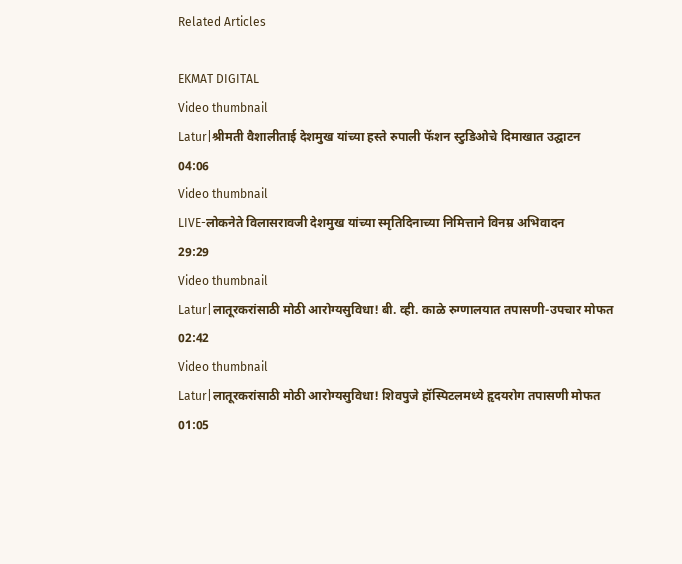Related Articles

EKMAT DIGITAL
Video thumbnail
Latur|श्रीमती वैशालीताई देशमुख यांच्या हस्ते रुपाली फॅशन स्टुडिओचे दिमाखात उद्घाटन
04:06
Video thumbnail
LIVE-लोकनेते विलासरावजी देशमुख यांच्या स्मृतिदिनाच्या निमित्ताने विनम्र अभिवादन
29:29
Video thumbnail
Latur|लातूरकरांसाठी मोठी आरोग्यसुविधा! बी. व्ही. काळे रुग्णालयात तपासणी-उपचार मोफत
02:42
Video thumbnail
Latur|लातूरकरांसाठी मोठी आरोग्यसुविधा! शिवपुजे हॉस्पिटलमध्ये हृदयरोग तपासणी मोफत
01:05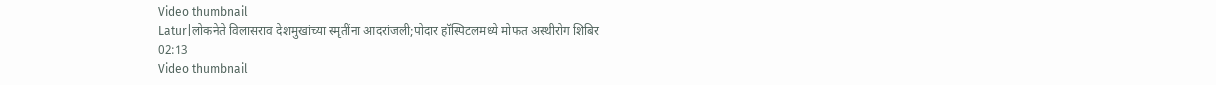Video thumbnail
Latur|लोकनेते विलासराव देशमुखांच्या स्मृतींना आदरांजली;पोदार हॉस्पिटलमध्ये मोफत अस्थीरोग शिबिर
02:13
Video thumbnail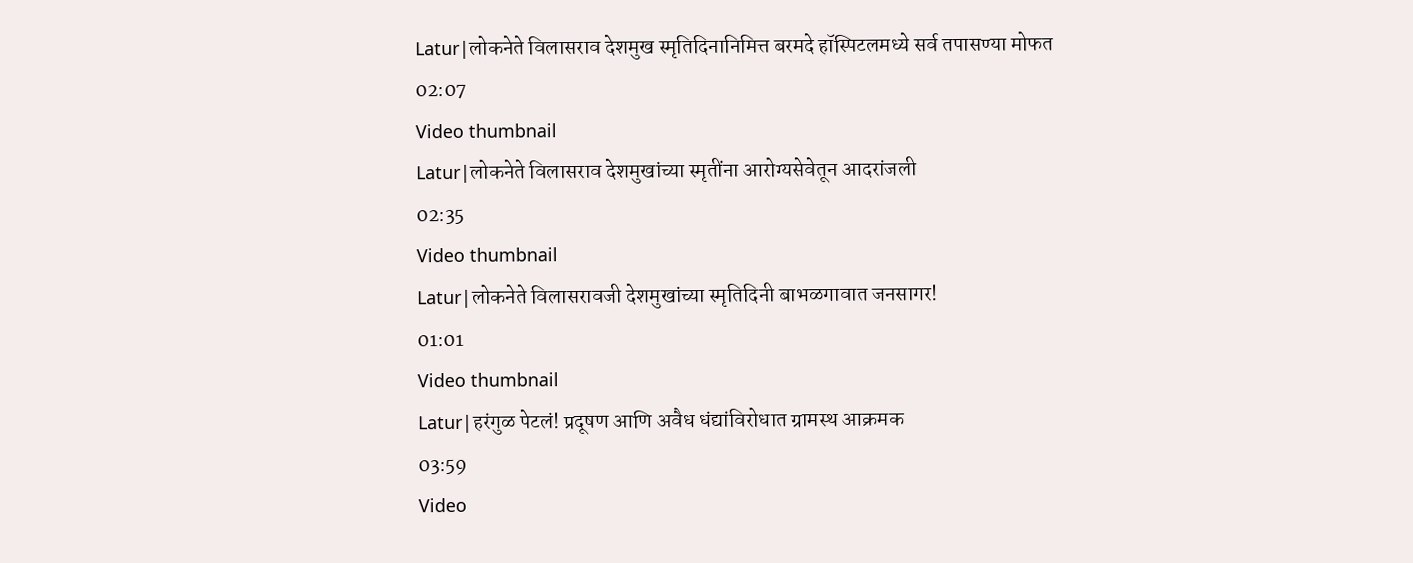Latur|लोकनेते विलासराव देशमुख स्मृतिदिनानिमित्त बरमदे हॉस्पिटलमध्ये सर्व तपासण्या मोफत
02:07
Video thumbnail
Latur|लोकनेते विलासराव देशमुखांच्या स्मृतींना आरोग्यसेवेतून आदरांजली
02:35
Video thumbnail
Latur|लोकनेते विलासरावजी देशमुखांच्या स्मृतिदिनी बाभळगावात जनसागर!
01:01
Video thumbnail
Latur|हरंगुळ पेटलं! प्रदूषण आणि अवैध धंद्यांविरोधात ग्रामस्थ आक्रमक
03:59
Video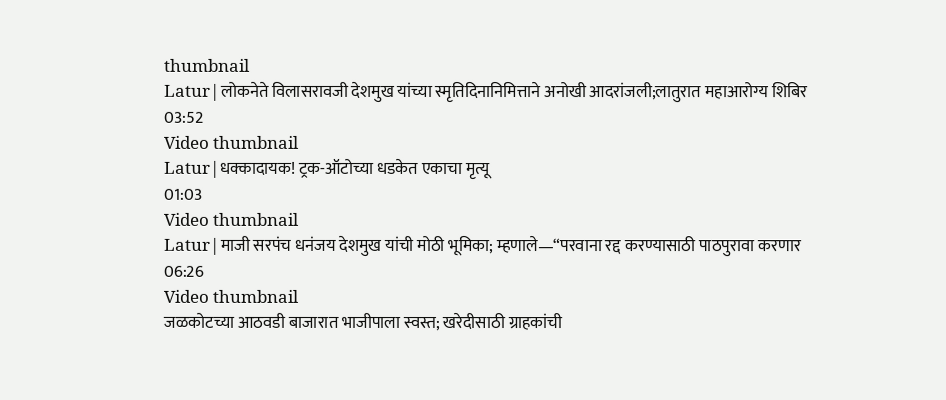thumbnail
Latur|लोकनेते विलासरावजी देशमुख यांच्या स्मृतिदिनानिमित्ताने अनोखी आदरांजली;लातुरात महाआरोग्य शिबिर
03:52
Video thumbnail
Latur|धक्कादायक! ट्रक-ऑटोच्या धडकेत एकाचा मृत्यू
01:03
Video thumbnail
Latur|माजी सरपंच धनंजय देशमुख यांची मोठी भूमिका; म्हणाले—“परवाना रद्द करण्यासाठी पाठपुरावा करणार
06:26
Video thumbnail
जळकोटच्या आठवडी बाजारात भाजीपाला स्वस्त; खरेदीसाठी ग्राहकांची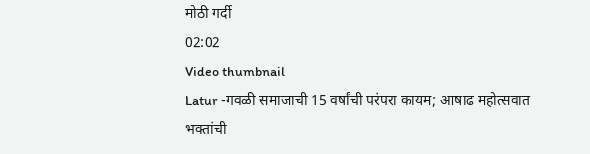मोठी गर्दी
02:02
Video thumbnail
Latur -गवळी समाजाची 15 वर्षांची परंपरा कायम; आषाढ महोत्सवात भक्तांची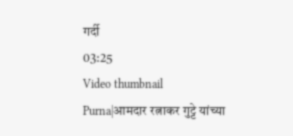गर्दी
03:25
Video thumbnail
Purna|आमदार रत्नाकर गुट्टे यांच्या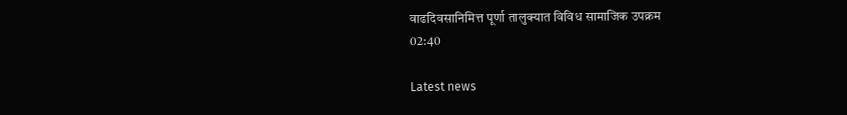वाढदिवसानिमित्त पूर्णा तालुक्यात विविध सामाजिक उपक्रम
02:40

Latest news